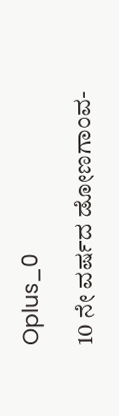Oplus_0

10 ನೇ ವರ್ಷದ ಡೋಣಗಾಂವ-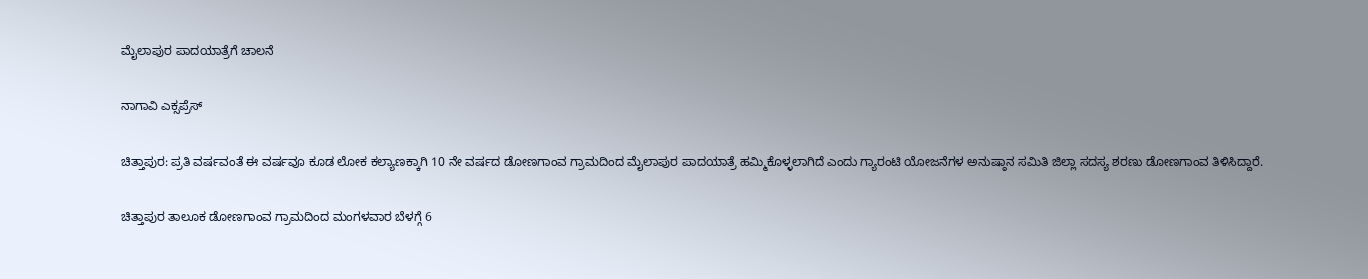ಮೈಲಾಪುರ ಪಾದಯಾತ್ರೆಗೆ ಚಾಲನೆ

ನಾಗಾವಿ ಎಕ್ಸಪ್ರೆಸ್

ಚಿತ್ತಾಪುರ: ಪ್ರತಿ ವರ್ಷವಂತೆ ಈ ವರ್ಷವೂ ಕೂಡ ಲೋಕ ಕಲ್ಯಾಣಕ್ಕಾಗಿ 10 ನೇ ವರ್ಷದ ಡೋಣಗಾಂವ ಗ್ರಾಮದಿಂದ ಮೈಲಾಪುರ ಪಾದಯಾತ್ರೆ ಹಮ್ಮಿಕೊಳ್ಳಲಾಗಿದೆ ಎಂದು ಗ್ಯಾರಂಟಿ ಯೋಜನೆಗಳ ಅನುಷ್ಠಾನ ಸಮಿತಿ ಜಿಲ್ಲಾ ಸದಸ್ಯ ಶರಣು ಡೋಣಗಾಂವ ತಿಳಿಸಿದ್ದಾರೆ.

ಚಿತ್ತಾಪುರ ತಾಲೂಕ ಡೋಣಗಾಂವ ಗ್ರಾಮದಿಂದ ಮಂಗಳವಾರ ಬೆಳಗ್ಗೆ 6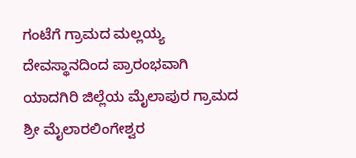ಗಂಟೆಗೆ ಗ್ರಾಮದ ಮಲ್ಲಯ್ಯ ದೇವಸ್ಥಾನದಿಂದ ಪ್ರಾರಂಭವಾಗಿ ಯಾದಗಿರಿ ಜಿಲ್ಲೆಯ ಮೈಲಾಪುರ ಗ್ರಾಮದ ಶ್ರೀ ಮೈಲಾರಲಿಂಗೇಶ್ವರ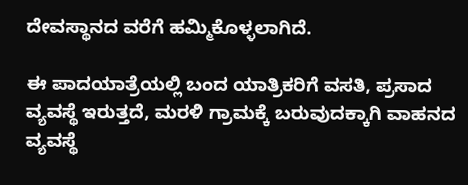ದೇವಸ್ಥಾನದ ವರೆಗೆ ಹಮ್ಮಿಕೊಳ್ಳಲಾಗಿದೆ.

ಈ ಪಾದಯಾತ್ರೆಯಲ್ಲಿ ಬಂದ ಯಾತ್ರಿಕರಿಗೆ ವಸತಿ, ಪ್ರಸಾದ ವ್ಯವಸ್ಥೆ ಇರುತ್ತದೆ, ಮರಳಿ ಗ್ರಾಮಕ್ಕೆ ಬರುವುದಕ್ಕಾಗಿ ವಾಹನದ ವ್ಯವಸ್ಥೆ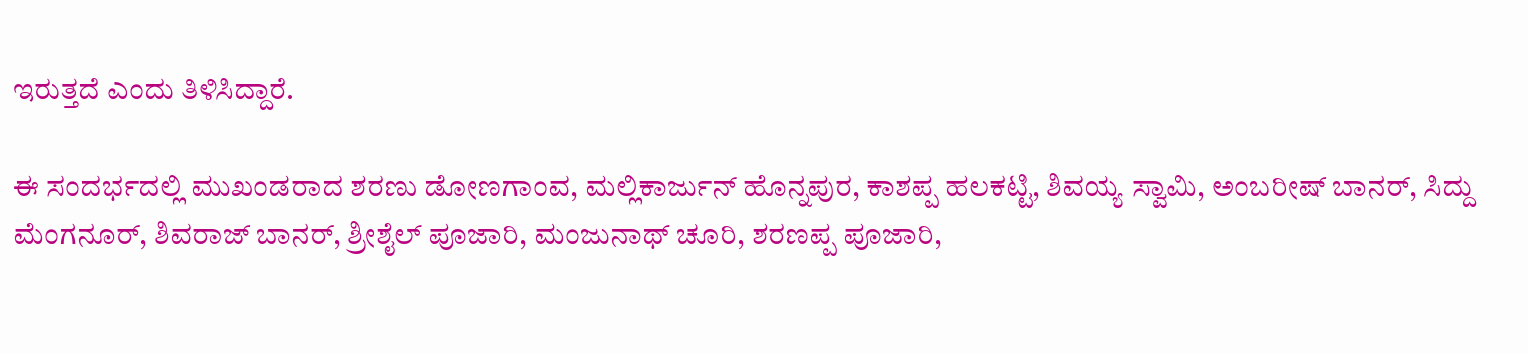ಇರುತ್ತದೆ ಎಂದು ತಿಳಿಸಿದ್ದಾರೆ.

ಈ ಸಂದರ್ಭದಲ್ಲಿ ಮುಖಂಡರಾದ ಶರಣು ಡೋಣಗಾಂವ, ಮಲ್ಲಿಕಾರ್ಜುನ್ ಹೊನ್ನಪುರ, ಕಾಶಪ್ಪ ಹಲಕಟ್ಟಿ, ಶಿವಯ್ಯ ಸ್ವಾಮಿ, ಅಂಬರೀಷ್ ಬಾನರ್, ಸಿದ್ದು ಮೆಂಗನೂರ್, ಶಿವರಾಜ್ ಬಾನರ್, ಶ್ರೀಶೈಲ್ ಪೂಜಾರಿ, ಮಂಜುನಾಥ್ ಚೂರಿ, ಶರಣಪ್ಪ ಪೂಜಾರಿ,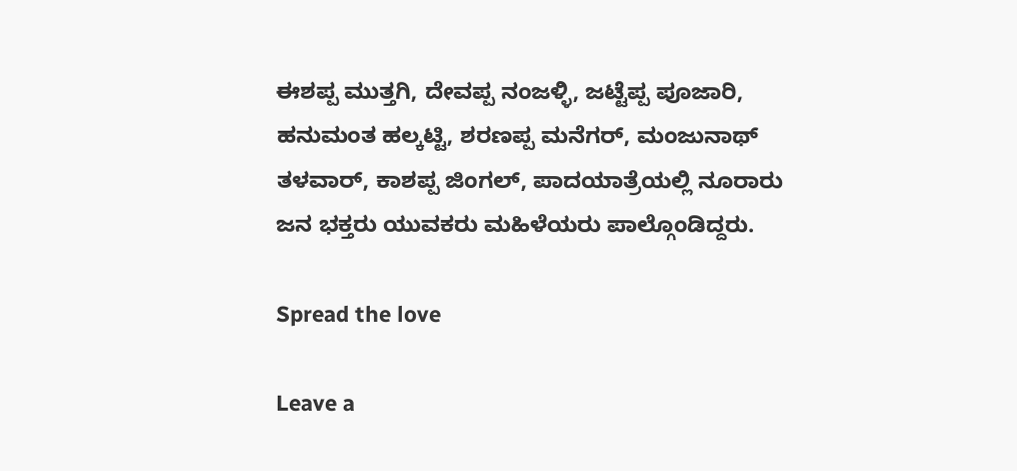ಈಶಪ್ಪ ಮುತ್ತಗಿ, ದೇವಪ್ಪ ನಂಜಳ್ಳಿ, ಜಟ್ಟೆಪ್ಪ ಪೂಜಾರಿ, ಹನುಮಂತ ಹಲ್ಕಟ್ಟಿ, ಶರಣಪ್ಪ ಮನೆಗರ್, ಮಂಜುನಾಥ್ ತಳವಾರ್, ಕಾಶಪ್ಪ ಜಿಂಗಲ್, ಪಾದಯಾತ್ರೆಯಲ್ಲಿ ನೂರಾರು ಜನ ಭಕ್ತರು ಯುವಕರು ಮಹಿಳೆಯರು ಪಾಲ್ಗೊಂಡಿದ್ದರು.

Spread the love

Leave a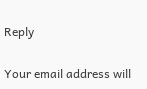Reply

Your email address will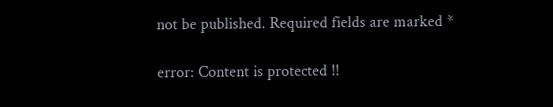not be published. Required fields are marked *

error: Content is protected !!